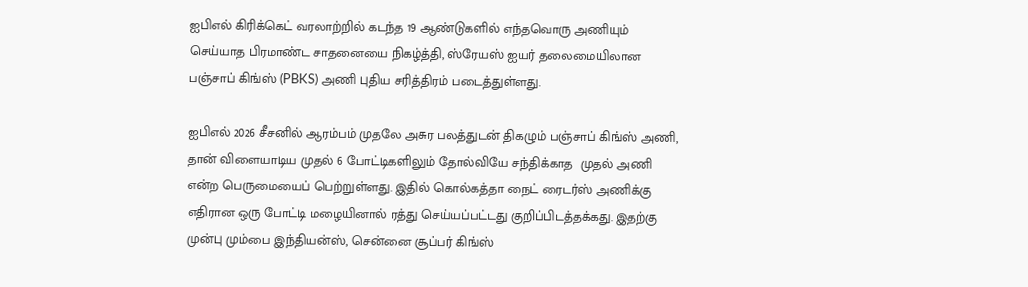ஐபிஎல் கிரிக்கெட் வரலாற்றில் கடந்த 19 ஆண்டுகளில் எந்தவொரு அணியும் செய்யாத பிரமாண்ட சாதனையை நிகழ்த்தி, ஸ்ரேயஸ் ஐயர் தலைமையிலான பஞ்சாப் கிங்ஸ் (PBKS) அணி புதிய சரித்திரம் படைத்துள்ளது.

ஐபிஎல் 2026 சீசனில் ஆரம்பம் முதலே அசுர பலத்துடன் திகழும் பஞ்சாப் கிங்ஸ் அணி, தான் விளையாடிய முதல் 6 போட்டிகளிலும் தோல்வியே சந்திக்காத  முதல் அணி என்ற பெருமையைப் பெற்றுள்ளது. இதில் கொல்கத்தா நைட் ரைடர்ஸ் அணிக்கு எதிரான ஒரு போட்டி மழையினால் ரத்து செய்யப்பட்டது குறிப்பிடத்தக்கது. இதற்கு முன்பு மும்பை இந்தியன்ஸ், சென்னை சூப்பர் கிங்ஸ்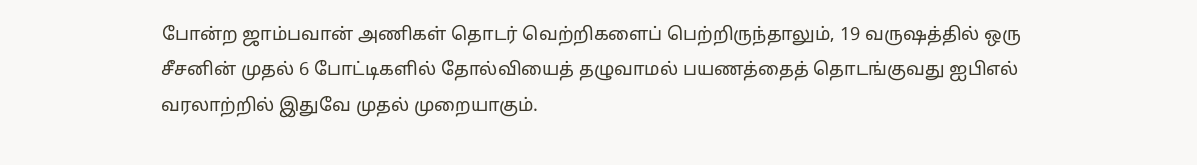போன்ற ஜாம்பவான் அணிகள் தொடர் வெற்றிகளைப் பெற்றிருந்தாலும், 19 வருஷத்தில் ஒரு சீசனின் முதல் 6 போட்டிகளில் தோல்வியைத் தழுவாமல் பயணத்தைத் தொடங்குவது ஐபிஎல் வரலாற்றில் இதுவே முதல் முறையாகும்.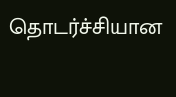தொடர்ச்சியான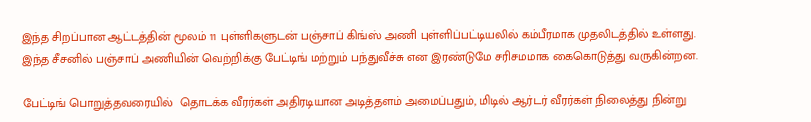இந்த சிறப்பான ஆட்டத்தின் மூலம் 11 புள்ளிகளுடன் பஞ்சாப் கிங்ஸ் அணி புள்ளிப்பட்டியலில் கம்பீரமாக முதலிடத்தில் உள்ளது. இந்த சீசனில் பஞ்சாப் அணியின் வெற்றிக்கு பேட்டிங் மற்றும் பந்துவீச்சு என இரண்டுமே சரிசமமாக கைகொடுத்து வருகின்றன.

பேட்டிங் பொறுத்தவரையில்  தொடக்க வீரர்கள் அதிரடியான அடித்தளம் அமைப்பதும், மிடில் ஆர்டர் வீரர்கள் நிலைத்து நின்று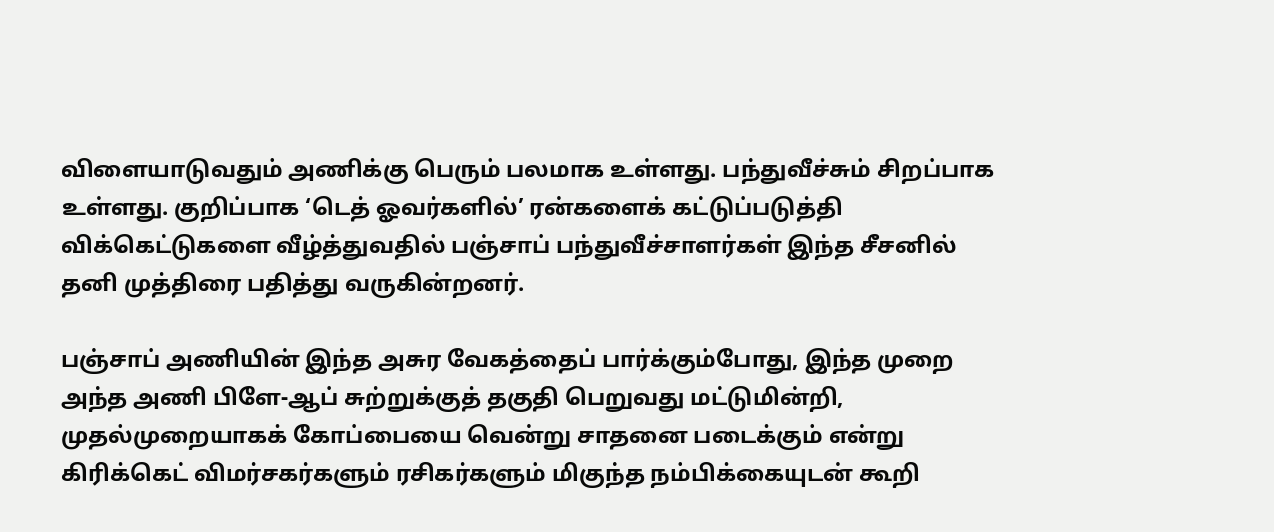விளையாடுவதும் அணிக்கு பெரும் பலமாக உள்ளது. பந்துவீச்சும் சிறப்பாக உள்ளது. குறிப்பாக ‘டெத் ஓவர்களில்’ ரன்களைக் கட்டுப்படுத்தி விக்கெட்டுகளை வீழ்த்துவதில் பஞ்சாப் பந்துவீச்சாளர்கள் இந்த சீசனில் தனி முத்திரை பதித்து வருகின்றனர்.

பஞ்சாப் அணியின் இந்த அசுர வேகத்தைப் பார்க்கும்போது, இந்த முறை அந்த அணி பிளே-ஆப் சுற்றுக்குத் தகுதி பெறுவது மட்டுமின்றி, முதல்முறையாகக் கோப்பையை வென்று சாதனை படைக்கும் என்று கிரிக்கெட் விமர்சகர்களும் ரசிகர்களும் மிகுந்த நம்பிக்கையுடன் கூறி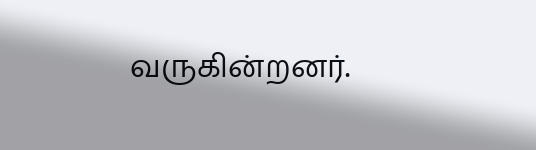வருகின்றனர்.